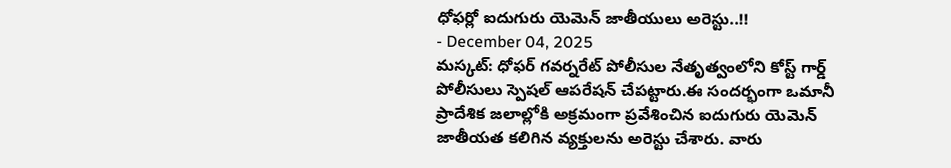ధోఫర్లో ఐదుగురు యెమెన్ జాతీయులు అరెస్టు..!!
- December 04, 2025
మస్కట్: ధోఫర్ గవర్నరేట్ పోలీసుల నేతృత్వంలోని కోస్ట్ గార్డ్ పోలీసులు స్పెషల్ ఆపరేషన్ చేపట్టారు.ఈ సందర్భంగా ఒమానీ ప్రాదేశిక జలాల్లోకి అక్రమంగా ప్రవేశించిన ఐదుగురు యెమెన్ జాతీయత కలిగిన వ్యక్తులను అరెస్టు చేశారు. వారు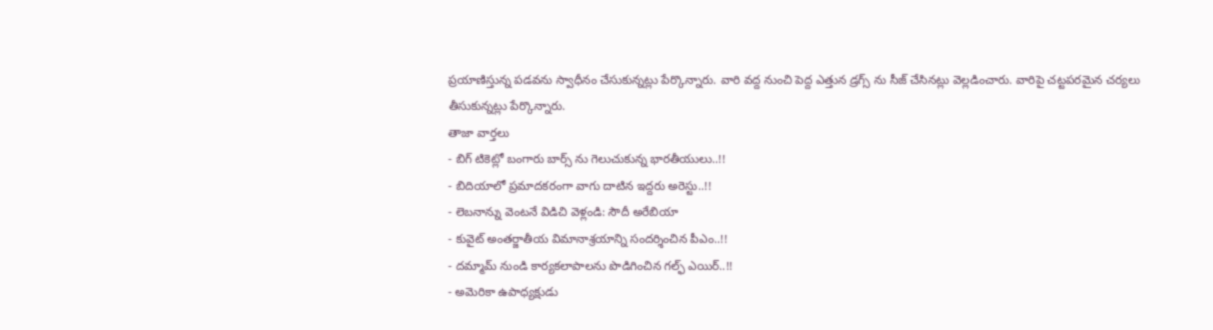ప్రయాణిస్తున్న పడవను స్వాధీనం చేసుకున్నట్లు పేర్కొన్నారు. వారి వద్ద నుంచి పెద్ద ఎత్తున డ్రగ్స్ ను సీజ్ చేసినట్లు వెల్లడించారు. వారిపై చట్టపరమైన చర్యలు తీసుకున్నట్లు పేర్కొన్నారు.
తాజా వార్తలు
- బిగ్ టికెట్లో బంగారు బార్స్ ను గెలుచుకున్న భారతీయులు..!!
- బిదియాలో ప్రమాదకరంగా వాగు దాటిన ఇద్దరు అరెస్టు..!!
- లెబనాన్ను వెంటనే విడిచి వెళ్లండి: సౌదీ అరేబియా
- కువైట్ అంతర్జాతీయ విమానాశ్రయాన్ని సందర్శించిన పీఎం..!!
- దమ్మామ్ నుండి కార్యకలాపాలను పొడిగించిన గల్ఫ్ ఎయిర్..!!
- అమెరికా ఉపాధ్యక్షుడు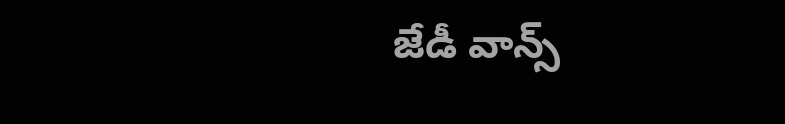జేడీ వాన్స్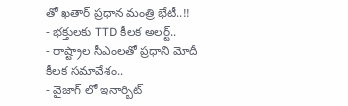తో ఖతార్ ప్రధాన మంత్రి భేటీ..!!
- భక్తులకు TTD కీలక అలర్ట్..
- రాష్ట్రాల సీఎంలతో ప్రధాని మోదీ కీలక సమావేశం..
- వైజాగ్ లో ఇనార్బిట్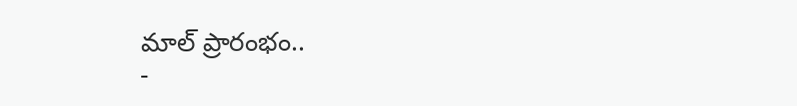మాల్ ప్రారంభం..
-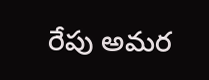రేపు అమర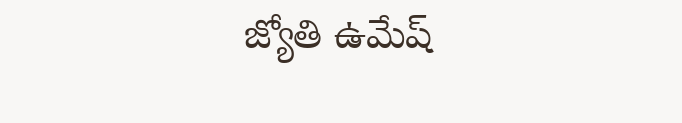జ్యోతి ఉమేష్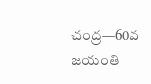చంద్ర—60వ జయంతి